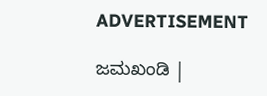ADVERTISEMENT

ಜಮಖಂಡಿ |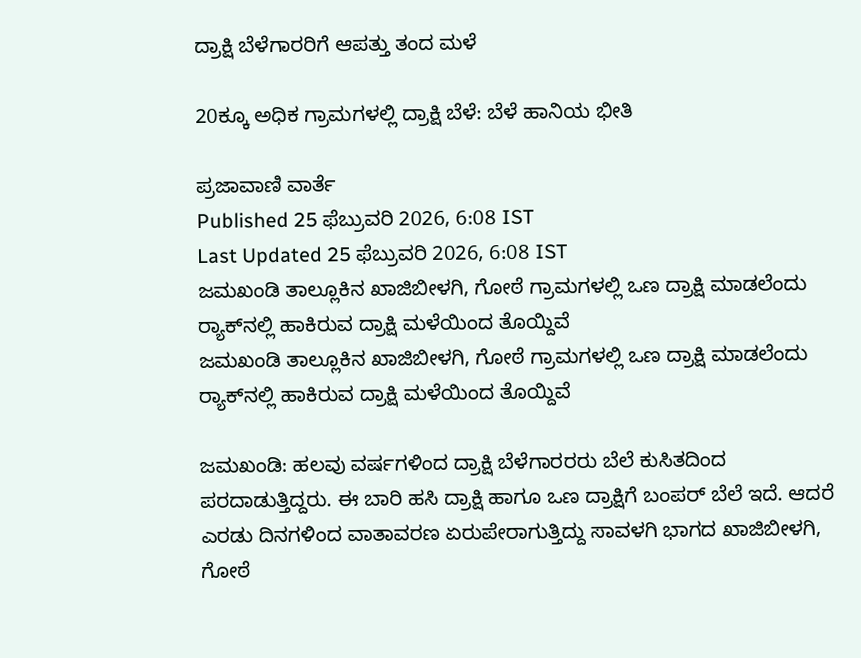ದ್ರಾಕ್ಷಿ ಬೆಳೆಗಾರರಿಗೆ ಆಪತ್ತು ತಂದ ಮಳೆ

20ಕ್ಕೂ ಅಧಿಕ ಗ್ರಾಮಗಳಲ್ಲಿ ದ್ರಾಕ್ಷಿ ಬೆಳೆ: ಬೆಳೆ ಹಾನಿಯ ಭೀತಿ

ಪ್ರಜಾವಾಣಿ ವಾರ್ತೆ
Published 25 ಫೆಬ್ರುವರಿ 2026, 6:08 IST
Last Updated 25 ಫೆಬ್ರುವರಿ 2026, 6:08 IST
ಜಮಖಂಡಿ ತಾಲ್ಲೂಕಿನ ಖಾಜಿಬೀಳಗಿ, ಗೋಠೆ ಗ್ರಾಮಗಳಲ್ಲಿ ಒಣ ದ್ರಾಕ್ಷಿ ಮಾಡಲೆಂದು ರ್‍ಯಾಕ್‌ನಲ್ಲಿ ಹಾಕಿರುವ ದ್ರಾಕ್ಷಿ ಮಳೆಯಿಂದ ತೊಯ್ದಿವೆ
ಜಮಖಂಡಿ ತಾಲ್ಲೂಕಿನ ಖಾಜಿಬೀಳಗಿ, ಗೋಠೆ ಗ್ರಾಮಗಳಲ್ಲಿ ಒಣ ದ್ರಾಕ್ಷಿ ಮಾಡಲೆಂದು ರ್‍ಯಾಕ್‌ನಲ್ಲಿ ಹಾಕಿರುವ ದ್ರಾಕ್ಷಿ ಮಳೆಯಿಂದ ತೊಯ್ದಿವೆ

ಜಮಖಂಡಿ: ಹಲವು ವರ್ಷಗಳಿಂದ ದ್ರಾಕ್ಷಿ ಬೆಳೆಗಾರರರು ಬೆಲೆ ಕುಸಿತದಿಂದ ಪರದಾಡುತ್ತಿದ್ದರು. ಈ ಬಾರಿ ಹಸಿ ದ್ರಾಕ್ಷಿ ಹಾಗೂ ಒಣ ದ್ರಾಕ್ಷಿಗೆ ಬಂಪರ್ ಬೆಲೆ ಇದೆ. ಆದರೆ ಎರಡು ದಿನಗಳಿಂದ ವಾತಾವರಣ ಏರುಪೇರಾಗುತ್ತಿದ್ದು ಸಾವಳಗಿ ಭಾಗದ ಖಾಜಿಬೀಳಗಿ, ಗೋಠೆ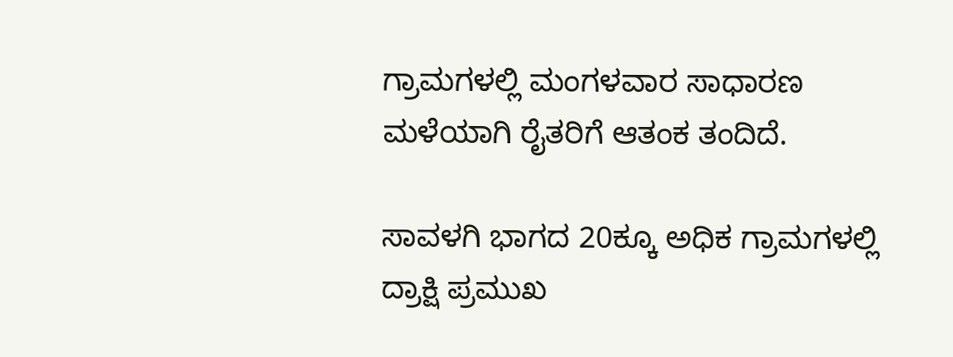ಗ್ರಾಮಗಳಲ್ಲಿ ಮಂಗಳವಾರ ಸಾಧಾರಣ ಮಳೆಯಾಗಿ ರೈತರಿಗೆ ಆತಂಕ ತಂದಿದೆ.

ಸಾವಳಗಿ ಭಾಗದ 20ಕ್ಕೂ ಅಧಿಕ ಗ್ರಾಮಗಳಲ್ಲಿ ದ್ರಾಕ್ಷಿ ಪ್ರಮುಖ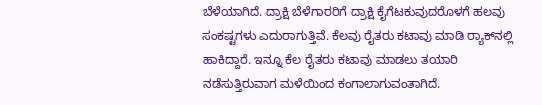ಬೆಳೆಯಾಗಿದೆ. ದ್ರಾಕ್ಷಿ ಬೆಳೆಗಾರರಿಗೆ ದ್ರಾಕ್ಷಿ ಕೈಗೆಟಕುವುದರೊಳಗೆ ಹಲವು ಸಂಕಷ್ಟಗಳು ಎದುರಾಗುತ್ತಿವೆ. ಕೆಲವು ರೈತರು ಕಟಾವು ಮಾಡಿ ರ್‍ಯಾಕ್‌ನಲ್ಲಿ ಹಾಕಿದ್ದಾರೆ. ಇನ್ನೂ ಕೆಲ ರೈತರು ಕಟಾವು ಮಾಡಲು ತಯಾರಿ ನಡೆಸುತ್ತಿರುವಾಗ ಮಳೆಯಿಂದ ಕಂಗಾಲಾಗುವಂತಾಗಿದೆ.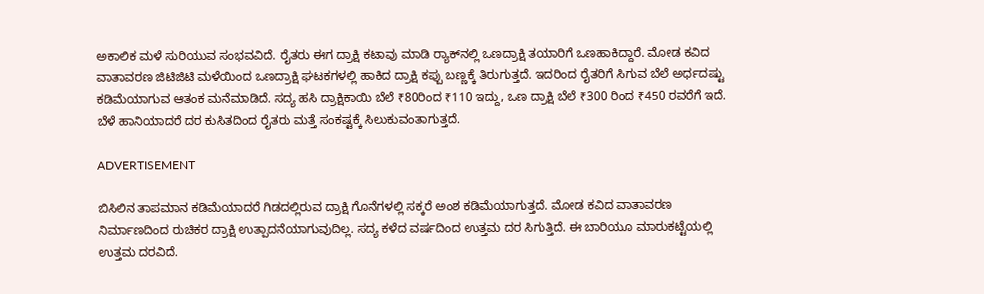ಅಕಾಲಿಕ ಮಳೆ ಸುರಿಯುವ ಸಂಭವವಿದೆ. ರೈತರು ಈಗ ದ್ರಾಕ್ಷಿ ಕಟಾವು ಮಾಡಿ ರ್‍ಯಾಕ್‌ನಲ್ಲಿ ಒಣದ್ರಾಕ್ಷಿ ತಯಾರಿಗೆ ಒಣಹಾಕಿದ್ದಾರೆ. ಮೋಡ ಕವಿದ ವಾತಾವರಣ ಜಿಟಿಜಿಟಿ ಮಳೆಯಿಂದ ಒಣದ್ರಾಕ್ಷಿ ಘಟಕಗಳಲ್ಲಿ ಹಾಕಿದ ದ್ರಾಕ್ಷಿ ಕಪ್ಪು ಬಣ್ಣಕ್ಕೆ ತಿರುಗುತ್ತದೆ. ಇದರಿಂದ ರೈತರಿಗೆ ಸಿಗುವ ಬೆಲೆ ಅರ್ಧದಷ್ಟು ಕಡಿಮೆಯಾಗುವ ಆತಂಕ ಮನೆಮಾಡಿದೆ. ಸದ್ಯ ಹಸಿ ದ್ರಾಕ್ಷಿಕಾಯಿ ಬೆಲೆ ₹80ರಿಂದ ₹110 ಇದ್ದು, ಒಣ ದ್ರಾಕ್ಷಿ ಬೆಲೆ ₹300 ರಿಂದ ₹450 ರವರೆಗೆ ಇದೆ. ಬೆಳೆ ಹಾನಿಯಾದರೆ ದರ ಕುಸಿತದಿಂದ ರೈತರು ಮತ್ತೆ ಸಂಕಷ್ಟಕ್ಕೆ ಸಿಲುಕುವಂತಾಗುತ್ತದೆ.

ADVERTISEMENT

ಬಿಸಿಲಿನ ತಾಪಮಾನ ಕಡಿಮೆಯಾದರೆ ಗಿಡದಲ್ಲಿರುವ ದ್ರಾಕ್ಷಿ ಗೊನೆಗಳಲ್ಲಿ ಸಕ್ಕರೆ ಅಂಶ ಕಡಿಮೆಯಾಗುತ್ತದೆ. ಮೋಡ ಕವಿದ ವಾತಾವರಣ ನಿರ್ಮಾಣದಿಂದ ರುಚಿಕರ ದ್ರಾಕ್ಷಿ ಉತ್ಪಾದನೆಯಾಗುವುದಿಲ್ಲ. ಸದ್ಯ ಕಳೆದ ವರ್ಷದಿಂದ ಉತ್ತಮ ದರ ಸಿಗುತ್ತಿದೆ. ಈ ಬಾರಿಯೂ ಮಾರುಕಟ್ಟೆಯಲ್ಲಿ ಉತ್ತಮ ದರವಿದೆ.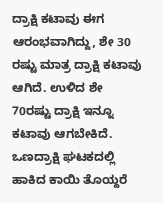ದ್ರಾಕ್ಷಿ ಕಟಾವು ಈಗ ಆರಂಭವಾಗಿದ್ದು, ಶೇ 30 ರಷ್ಟು ಮಾತ್ರ ದ್ರಾಕ್ಷಿ ಕಟಾವು ಆಗಿದೆ. ಉಳಿದ ಶೇ 70ರಷ್ಟು ದ್ರಾಕ್ಷಿ ಇನ್ನೂ ಕಟಾವು ಆಗಬೇಕಿದೆ. ಒಣದ್ರಾಕ್ಷಿ ಘಟಕದಲ್ಲಿ ಹಾಕಿದ ಕಾಯಿ ತೊಯ್ದರೆ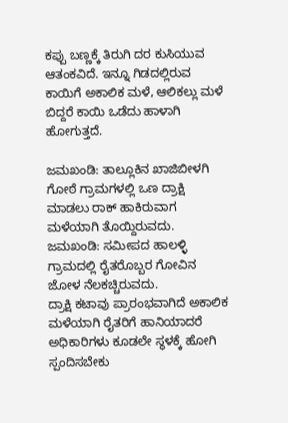ಕಪ್ಪು ಬಣ್ಣಕ್ಕೆ ತಿರುಗಿ ದರ ಕುಸಿಯುವ ಆತಂಕವಿದೆ. ಇನ್ನೂ ಗಿಡದಲ್ಲಿರುವ ಕಾಯಿಗೆ ಅಕಾಲಿಕ ಮಳೆ, ಆಲಿಕಲ್ಲು ಮಳೆ ಬಿದ್ದರೆ ಕಾಯಿ ಒಡೆದು ಹಾಳಾಗಿ ಹೋಗುತ್ತದೆ.

ಜಮಖಂಡಿ: ತಾಲ್ಲೂಕಿನ ಖಾಜಿಬೀಳಗಿ ಗೋಠೆ ಗ್ರಾಮಗಳಲ್ಲಿ ಒಣ ದ್ರಾಕ್ಷಿ ಮಾಡಲು ರಾಕ್ ಹಾಕಿರುವಾಗ ಮಳೆಯಾಗಿ ತೊಯ್ದಿರುವದು.
ಜಮಖಂಡಿ: ಸಮೀಪದ ಹಾಲಳ್ಳಿ ಗ್ರಾಮದಲ್ಲಿ ರೈತರೊಬ್ಬರ ಗೋವಿನ ಜೋಳ ನೆಲಕಚ್ಚಿರುವದು.
ದ್ರಾಕ್ಷಿ ಕಟಾವು ಪ್ರಾರಂಭವಾಗಿದೆ ಅಕಾಲಿಕ ಮಳೆಯಾಗಿ ರೈತರಿಗೆ ಹಾನಿಯಾದರೆ ಅಧಿಕಾರಿಗಳು ಕೂಡಲೇ ಸ್ಥಳಕ್ಕೆ ಹೋಗಿ ಸ್ಪಂದಿಸಬೇಕು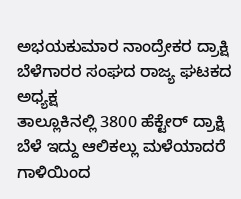ಅಭಯಕುಮಾರ ನಾಂದ್ರೇಕರ ದ್ರಾಕ್ಷಿ ಬೆಳೆಗಾರರ ಸಂಘದ ರಾಜ್ಯ ಘಟಕದ ಅಧ್ಯಕ್ಷ
ತಾಲ್ಲೂಕಿನಲ್ಲಿ 3800 ಹೆಕ್ಟೇರ್ ದ್ರಾಕ್ಷಿ ಬೆಳೆ ಇದ್ದು ಆಲಿಕಲ್ಲು ಮಳೆಯಾದರೆ ಗಾಳಿಯಿಂದ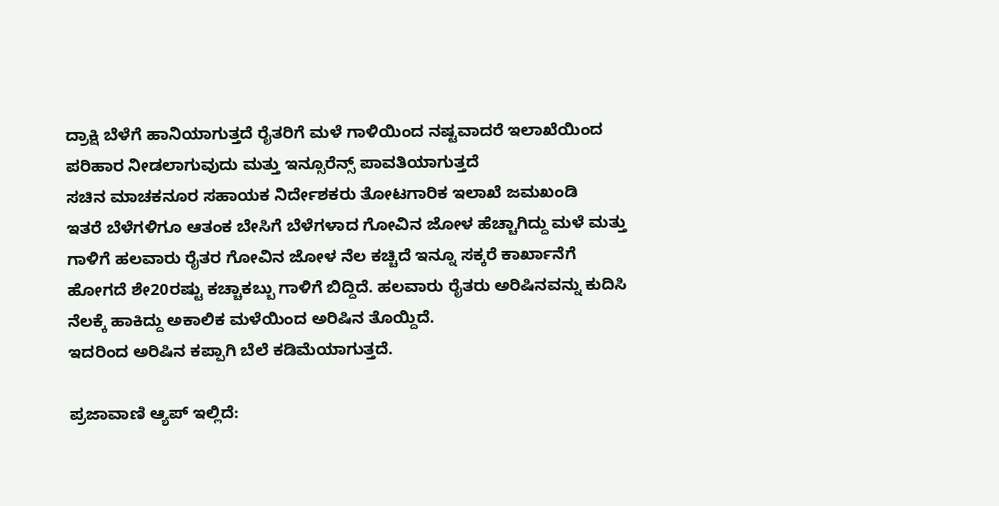ದ್ರಾಕ್ಷಿ ಬೆಳೆಗೆ ಹಾನಿಯಾಗುತ್ತದೆ ರೈತರಿಗೆ ಮಳೆ ಗಾಳಿಯಿಂದ ನಷ್ಟವಾದರೆ ಇಲಾಖೆಯಿಂದ ಪರಿಹಾರ ನೀಡಲಾಗುವುದು ಮತ್ತು ಇನ್ಸೂರೆನ್ಸ್ ಪಾವತಿಯಾಗುತ್ತದೆ
ಸಚಿನ ಮಾಚಕನೂರ ಸಹಾಯಕ ನಿರ್ದೇಶಕರು ತೋಟಗಾರಿಕ ಇಲಾಖೆ ಜಮಖಂಡಿ
ಇತರೆ ಬೆಳೆಗಳಿಗೂ ಆತಂಕ ಬೇಸಿಗೆ ಬೆಳೆಗಳಾದ ಗೋವಿನ ಜೋಳ ಹೆಚ್ಚಾಗಿದ್ದು ಮಳೆ ಮತ್ತು ಗಾಳಿಗೆ ಹಲವಾರು ರೈತರ ಗೋವಿನ ಜೋಳ ನೆಲ ಕಚ್ಚಿದೆ ಇನ್ನೂ ಸಕ್ಕರೆ ಕಾರ್ಖಾನೆಗೆ ಹೋಗದೆ ಶೇ20ರಷ್ಟು ಕಚ್ಚಾಕಬ್ಬು ಗಾಳಿಗೆ ಬಿದ್ದಿದೆ. ಹಲವಾರು ರೈತರು ಅರಿಷಿನವನ್ನು ಕುದಿಸಿ ನೆಲಕ್ಕೆ ಹಾಕಿದ್ದು ಅಕಾಲಿಕ ಮಳೆಯಿಂದ ಅರಿಷಿನ ತೊಯ್ದಿದೆ.
ಇದರಿಂದ ಅರಿಷಿನ ಕಪ್ಪಾಗಿ ಬೆಲೆ ಕಡಿಮೆಯಾಗುತ್ತದೆ.

ಪ್ರಜಾವಾಣಿ ಆ್ಯಪ್ ಇಲ್ಲಿದೆ: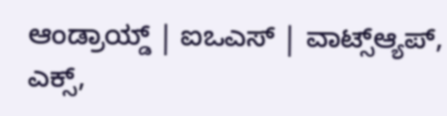ಆಂಡ್ರಾಯ್ಡ್ | ಐಒಎಸ್ | ವಾಟ್ಸ್ಆ್ಯಪ್, ಎಕ್ಸ್,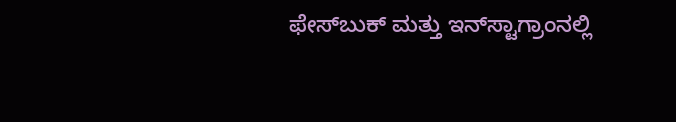ಫೇಸ್‌ಬುಕ್ ಮತ್ತು ಇನ್‌ಸ್ಟಾಗ್ರಾಂನಲ್ಲಿ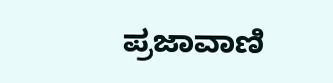ಪ್ರಜಾವಾಣಿ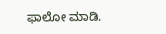ಫಾಲೋ ಮಾಡಿ.